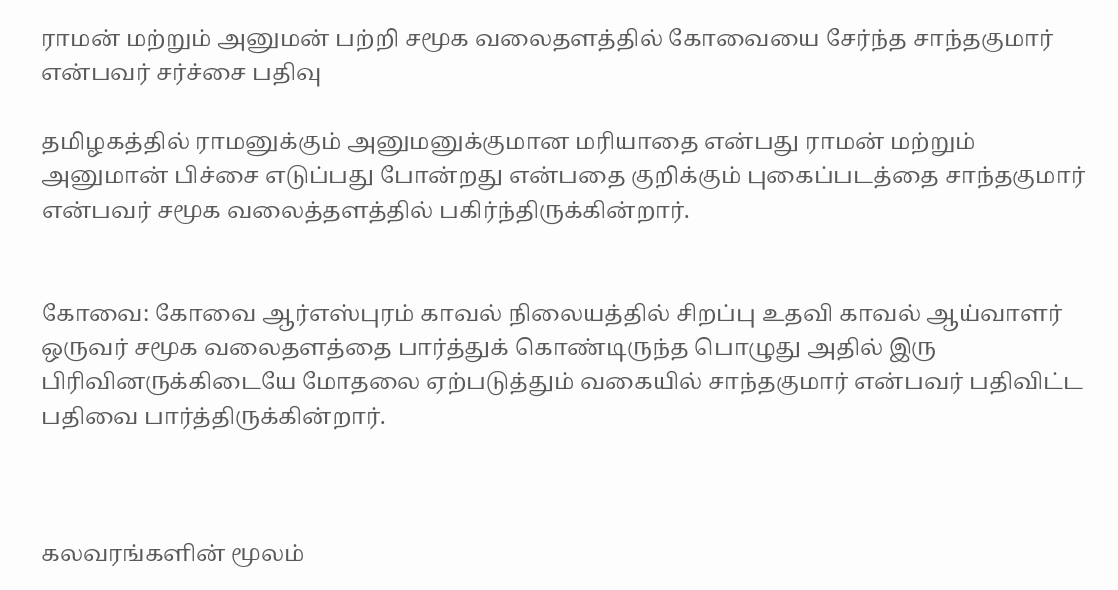ராமன் மற்றும் அனுமன் பற்றி சமூக வலைதளத்தில் கோவையை சேர்ந்த சாந்தகுமார் என்பவர் சர்ச்சை பதிவு

தமிழகத்தில் ராமனுக்கும் அனுமனுக்குமான மரியாதை என்பது ராமன் மற்றும் அனுமான் பிச்சை எடுப்பது போன்றது என்பதை குறிக்கும் புகைப்படத்தை சாந்தகுமார் என்பவர் சமூக வலைத்தளத்தில் பகிர்ந்திருக்கின்றார்.


கோவை: கோவை ஆர்எஸ்புரம் காவல் நிலையத்தில் சிறப்பு உதவி காவல் ஆய்வாளர் ஒருவர் சமூக வலைதளத்தை பார்த்துக் கொண்டிருந்த பொழுது அதில் இரு பிரிவினருக்கிடையே மோதலை ஏற்படுத்தும் வகையில் சாந்தகுமார் என்பவர் பதிவிட்ட பதிவை பார்த்திருக்கின்றார்.



கலவரங்களின் மூலம்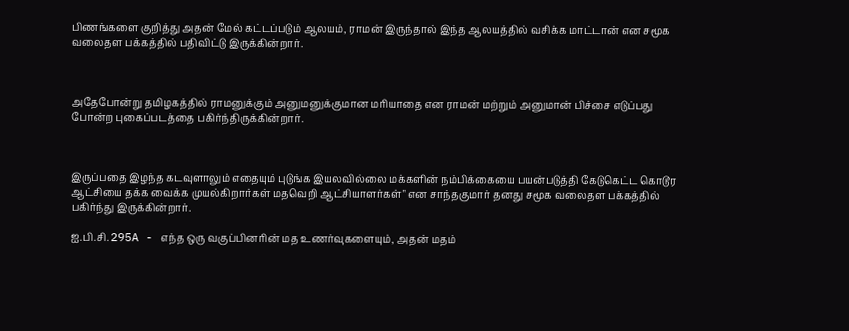பிணங்களை குறித்து அதன் மேல் கட்டப்படும் ஆலயம், ராமன் இருந்தால் இந்த ஆலயத்தில் வசிக்க மாட்டான் என சமூக வலைதள பக்கத்தில் பதிவிட்டு இருக்கின்றார்.



அதேபோன்று தமிழகத்தில் ராமனுக்கும் அனுமனுக்குமான மரியாதை என ராமன் மற்றும் அனுமான் பிச்சை எடுப்பது போன்ற புகைப்படத்தை பகிர்ந்திருக்கின்றார்.



இருப்பதை இழந்த கடவுளாலும் எதையும் புடுங்க இயலவில்லை மக்களின் நம்பிக்கையை பயன்படுத்தி கேடுகெட்ட கொடூர ஆட்சியை தக்க வைக்க முயல்கிறார்கள் மதவெறி ஆட்சியாளர்கள்" என சாந்தகுமார் தனது சமூக வலைதள பக்கத்தில் பகிர்ந்து இருக்கின்றார்.

ஐ.பி.சி. 295A - எந்த ஒரு வகுப்பினரின் மத உணர்வுகளையும், அதன் மதம்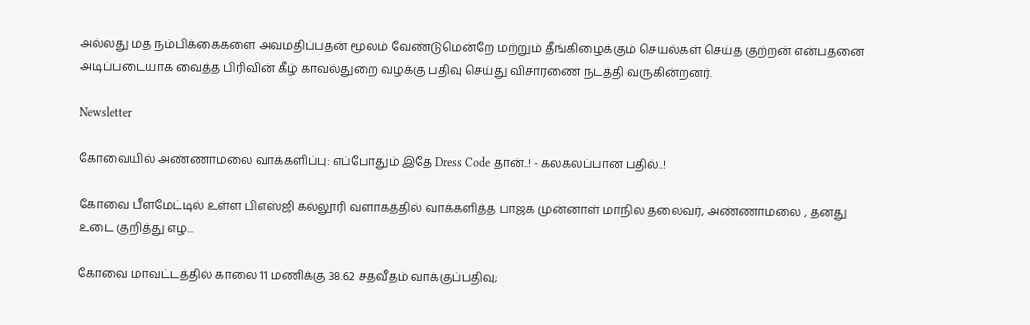அல்லது மத நம்பிக்கைகளை அவமதிப்பதன் மூலம் வேண்டுமென்றே மற்றும் தீங்கிழைக்கும் செயல்கள் செய்த குற்றன் என்பதனை அடிப்படையாக வைத்த பிரிவின் கீழ் காவல்துறை வழக்கு பதிவு செய்து விசாரணை நடத்தி வருகின்றனர்.

Newsletter

கோவையில் அண்ணாமலை வாக்களிப்பு: எப்போதும் இதே Dress Code தான்..! - கலகலப்பான பதில்..!

கோவை பீளமேட்டில் உள்ள பிஎஸ்ஜி கல்லூரி வளாகத்தில் வாக்களித்த பாஜக முன்னாள் மாநில தலைவர், அண்ணாமலை , தனது உடை குறித்து எழ...

கோவை மாவட்டத்தில் காலை 11 மணிக்கு 38.62 சதவீதம் வாக்குப்பதிவு;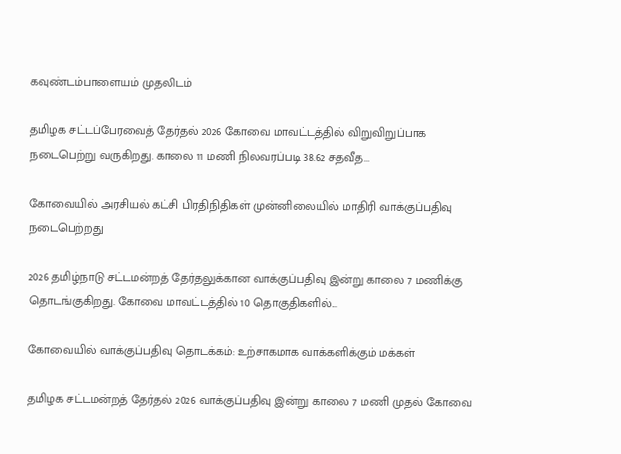கவுண்டம்பாளையம் முதலிடம்

தமிழக சட்டப்பேரவைத் தேர்தல் 2026 கோவை மாவட்டத்தில் விறுவிறுப்பாக நடைபெற்று வருகிறது. காலை 11 மணி நிலவரப்படி 38.62 சதவீத...

கோவையில் அரசியல் கட்சி பிரதிநிதிகள் முன்னிலையில் மாதிரி வாக்குப்பதிவு நடைபெற்றது

2026 தமிழ்நாடு சட்டமன்றத் தேர்தலுக்கான வாக்குப்பதிவு இன்று காலை 7 மணிக்கு தொடங்குகிறது. கோவை மாவட்டத்தில் 10 தொகுதிகளில்...

கோவையில் வாக்குப்பதிவு தொடக்கம்: உற்சாகமாக வாக்களிக்கும் மக்கள்

தமிழக சட்டமன்றத் தேர்தல் 2026 வாக்குப்பதிவு இன்று காலை 7 மணி முதல் கோவை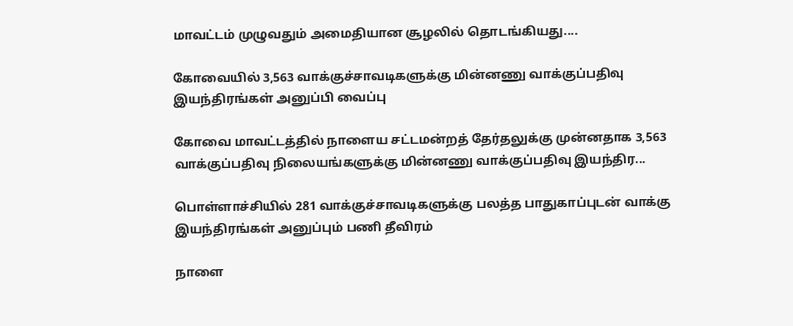மாவட்டம் முழுவதும் அமைதியான சூழலில் தொடங்கியது....

கோவையில் 3,563 வாக்குச்சாவடிகளுக்கு மின்னணு வாக்குப்பதிவு இயந்திரங்கள் அனுப்பி வைப்பு

கோவை மாவட்டத்தில் நாளைய சட்டமன்றத் தேர்தலுக்கு முன்னதாக 3,563 வாக்குப்பதிவு நிலையங்களுக்கு மின்னணு வாக்குப்பதிவு இயந்திர...

பொள்ளாச்சியில் 281 வாக்குச்சாவடிகளுக்கு பலத்த பாதுகாப்புடன் வாக்கு இயந்திரங்கள் அனுப்பும் பணி தீவிரம்

நாளை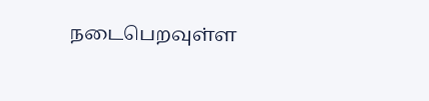நடைபெறவுள்ள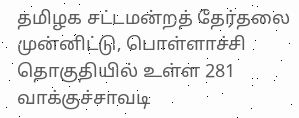தமிழக சட்டமன்றத் தேர்தலை முன்னிட்டு, பொள்ளாச்சி தொகுதியில் உள்ள 281 வாக்குச்சாவடி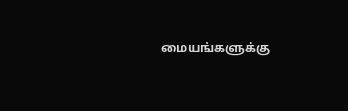மையங்களுக்கு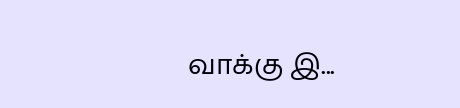வாக்கு இ...